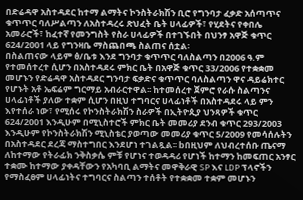በድሬዳዋ አስተዳደር ከተማ ልማትና ኮንስትራክሽን ቢሮ የግንባታ ፈቃድ አሰጣጥና ቁጥጥር ባለሥልጣን ለአስተዳረሩ ጽህፈት ቤት ሀላፊዎች፣ የሂደትና የቀበሌ አመራሮች፣ ከፈተኛ የመንግስት የስራ ሀላፊዎች በተገኙበት በህንፃ አዋጅ ቁጥር 624/2001 ላይ የግንዛቤ ማስጨበጫ ስልጠና ሰቷል፡
በስልጠናው ላይም ፅ/ቤቱ እንደ ግንባታ ቁጥጥር ባለስልጣን በ2006 ዓ.ም የተመሰተረተ ሲሆን በአስተዳደሩ ምክር ቤት በአዋጅ ቁጥር 33/2006 የተቋቋመ መሆኑን የድሬዳዋ አስተዳደር ግንባታ ፍቃድና ቁጥጥር ባለስልጣን ዋና ዳይሬክተር የሆኑት አቶ ኤፍሬም ግርማይ አብራርተዋል፡፡ ከተመሰረተ ጀምሮ የራሱ ስልጣንና ሀላፊነቶች ያለው ተቋም ሲሆን በዚህ ተግባርና ሀላፊነቶች በአስተዳደሩ ላይ ምን እየተሰራ ነው፣ የሚሰሩ የኮንስትራክሽን ስራዎች በኢትዮጲያ ህንጻዎች ቁጥር 624/2001 እንዲሁም በሚኒስተሮች ምክር ቤት መመሪያ ደንብ ቁጥር 293/2003 እንዲሁም የኮንስትራክሽን ሚኒስቴር ያወጣው መመሪያ ቁጥር 5/2009 የመሳሰሉትን በአስተዳደር ደረጃ ማስተግበር እንደሆነ ተገልጿል፡፡ bበዚህም ለህብረተሰቡ ጤናማ ለከተማው የትራፊክ ንቅስቃሴ ምቹ የሆነና ተወዳዳሪ የሆነች ከተማን ከመፍጠር አንፃር ተቋሙ ከተማው ያቀዳቸውን የአካባቢ ልማትና መዋቅራዊ SP እና LDP ፕላኖችን የማስፈፀም ሀላፊነትና ተግባርና ስልጣን ተሰቶት የተቋቋመ ተቋም መሆኑን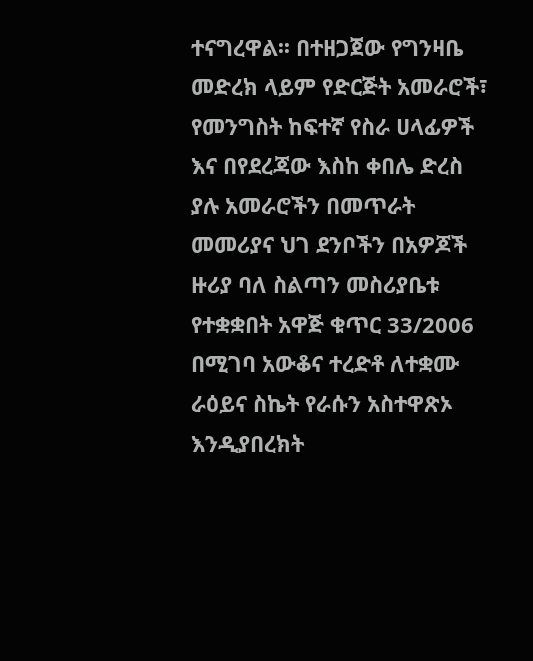ተናግረዋል፡፡ በተዘጋጀው የግንዛቤ መድረክ ላይም የድርጅት አመራሮች፣ የመንግስት ከፍተኛ የስራ ሀላፊዎች እና በየደረጃው እስከ ቀበሌ ድረስ ያሉ አመራሮችን በመጥራት መመሪያና ህገ ደንቦችን በአዎጆች ዙሪያ ባለ ስልጣን መስሪያቤቱ የተቋቋበት አዋጅ ቁጥር 33/2006 በሚገባ አውቆና ተረድቶ ለተቋሙ ራዕይና ስኬት የራሱን አስተዋጽኦ እንዲያበረክት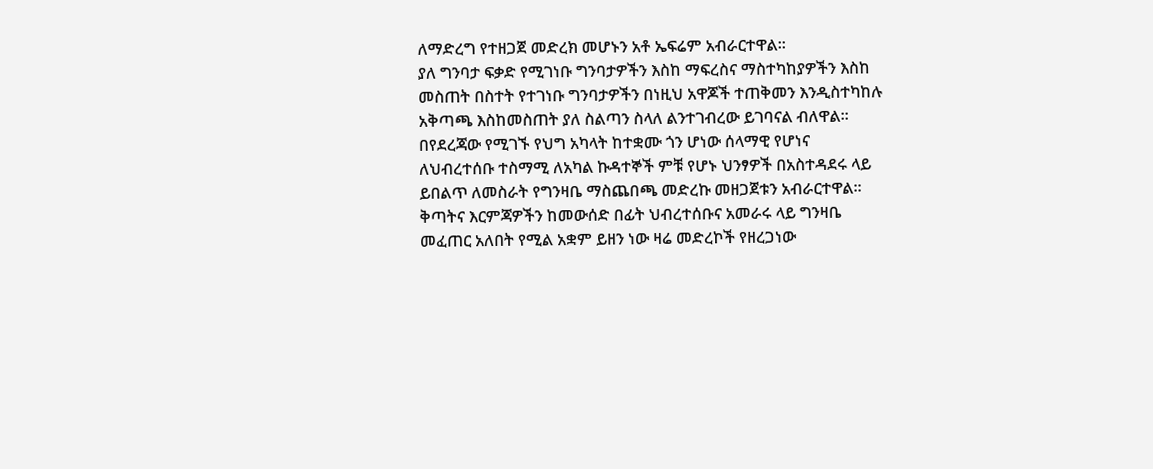ለማድረግ የተዘጋጀ መድረክ መሆኑን አቶ ኤፍሬም አብራርተዋል፡፡
ያለ ግንባታ ፍቃድ የሚገነቡ ግንባታዎችን እስከ ማፍረስና ማስተካከያዎችን እስከ መስጠት በስተት የተገነቡ ግንባታዎችን በነዚህ አዋጆች ተጠቅመን እንዲስተካከሉ አቅጣጫ እስከመስጠት ያለ ስልጣን ስላለ ልንተገብረው ይገባናል ብለዋል፡፡
በየደረጃው የሚገኙ የህግ አካላት ከተቋሙ ጎን ሆነው ሰላማዊ የሆነና ለህብረተሰቡ ተስማሚ ለአካል ኩዳተኞች ምቹ የሆኑ ህንፃዎች በአስተዳደሩ ላይ ይበልጥ ለመስራት የግንዛቤ ማስጨበጫ መድረኩ መዘጋጀቱን አብራርተዋል፡፡ ቅጣትና እርምጃዎችን ከመውሰድ በፊት ህብረተሰቡና አመራሩ ላይ ግንዛቤ መፈጠር አለበት የሚል አቋም ይዘን ነው ዛሬ መድረኮች የዘረጋነው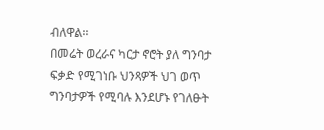ብለዋል፡፡
በመሬት ወረራና ካርታ ኖሮት ያለ ግንባታ ፍቃድ የሚገነቡ ህንጻዎች ህገ ወጥ ግንባታዎች የሚባሉ እንደሆኑ የገለፁት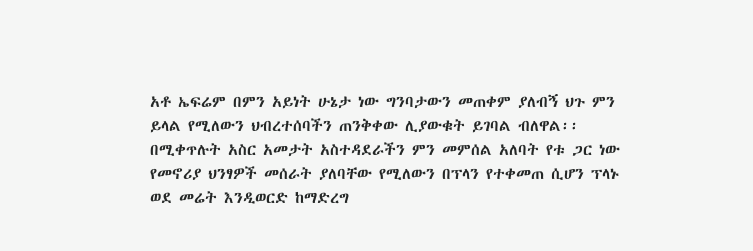አቶ ኤፍሬም በምን አይነት ሁኔታ ነው ግንባታውን መጠቀም ያለብኝ ህጉ ምን ይላል የሚለውን ህብረተሰባችን ጠንቅቀው ሊያውቁት ይገባል ብለዋል፡፡
በሚቀጥሉት አስር አመታት አስተዳደራችን ምን መምሰል አለባት የቱ ጋር ነው የመኖሪያ ህንፃዎች መሰራት ያለባቸው የሚለውን በፕላን የተቀመጠ ሲሆን ፕላኑ ወደ መሬት እንዲወርድ ከማድረግ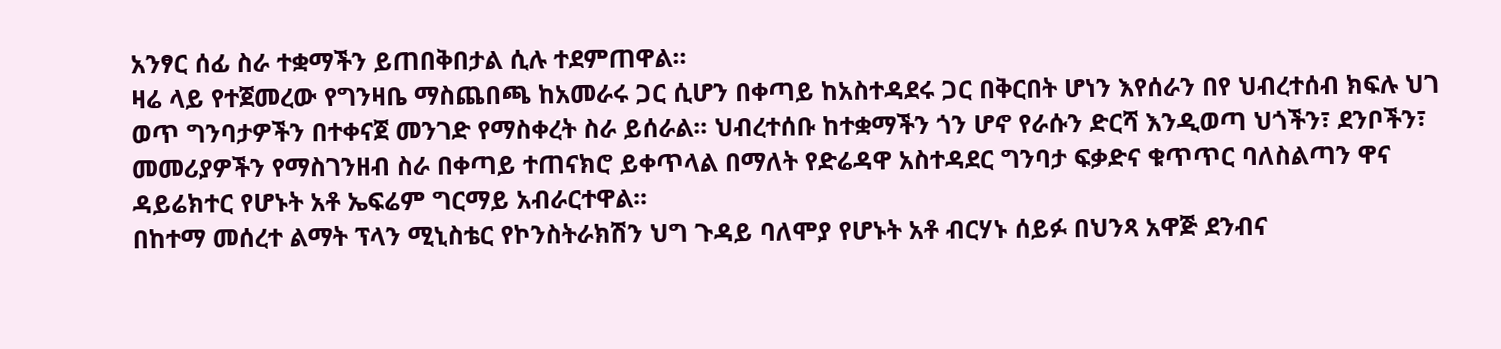አንፃር ሰፊ ስራ ተቋማችን ይጠበቅበታል ሲሉ ተደምጠዋል፡፡
ዛሬ ላይ የተጀመረው የግንዛቤ ማስጨበጫ ከአመራሩ ጋር ሲሆን በቀጣይ ከአስተዳደሩ ጋር በቅርበት ሆነን እየሰራን በየ ህብረተሰብ ክፍሉ ህገ ወጥ ግንባታዎችን በተቀናጀ መንገድ የማስቀረት ስራ ይሰራል፡፡ ህብረተሰቡ ከተቋማችን ጎን ሆኖ የራሱን ድርሻ እንዲወጣ ህጎችን፣ ደንቦችን፣ መመሪያዎችን የማስገንዘብ ስራ በቀጣይ ተጠናክሮ ይቀጥላል በማለት የድሬዳዋ አስተዳደር ግንባታ ፍቃድና ቁጥጥር ባለስልጣን ዋና ዳይሬክተር የሆኑት አቶ ኤፍሬም ግርማይ አብራርተዋል፡፡
በከተማ መሰረተ ልማት ፕላን ሚኒስቴር የኮንስትራክሽን ህግ ጉዳይ ባለሞያ የሆኑት አቶ ብርሃኑ ሰይፉ በህንጻ አዋጅ ደንብና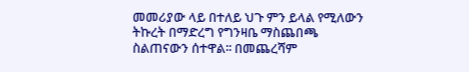መመሪያው ላይ በተለይ ህጉ ምን ይላል የሚለውን ትኩረት በማድረግ የግንዛቤ ማስጨበጫ ስልጠናውን ሰተዋል፡፡ በመጨረሻም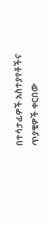በተሳታፊዎች አስተያየቶችና ጥያቄዎች ቀርበው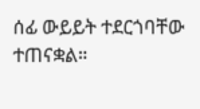ሰፊ ውይይት ተደርጎባቸው ተጠናቋል።